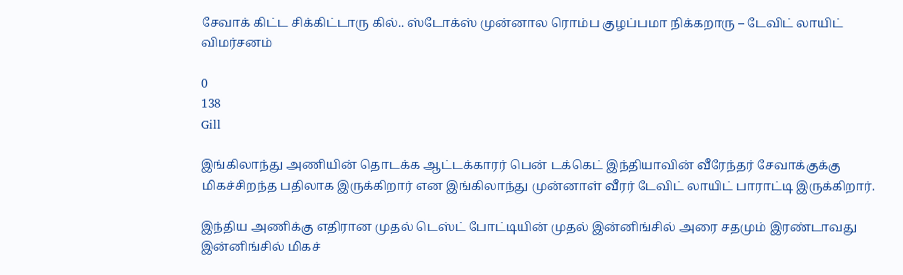சேவாக் கிட்ட சிக்கிட்டாரு கில்.. ஸ்டோக்ஸ் முன்னால ரொம்ப குழப்பமா நிக்கறாரு – டேவிட் லாயிட் விமர்சனம்

0
138
Gill

இங்கிலாந்து அணியின் தொடக்க ஆட்டக்காரர் பென் டக்கெட் இந்தியாவின் வீரேந்தர் சேவாக்குக்கு மிகச்சிறந்த பதிலாக இருக்கிறார் என இங்கிலாந்து முன்னாள் வீரர் டேவிட் லாயிட் பாராட்டி இருக்கிறார்.

இந்திய அணிக்கு எதிரான முதல் டெஸ்ட் போட்டியின் முதல் இன்னிங்சில் அரை சதமும் இரண்டாவது இன்னிங்சில் மிகச்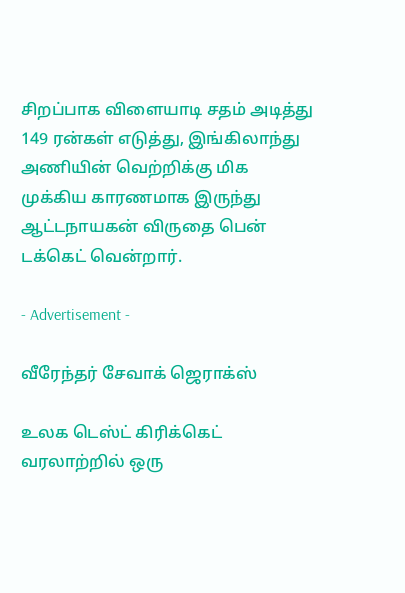சிறப்பாக விளையாடி சதம் அடித்து 149 ரன்கள் எடுத்து, இங்கிலாந்து அணியின் வெற்றிக்கு மிக முக்கிய காரணமாக இருந்து ஆட்டநாயகன் விருதை பென் டக்கெட் வென்றார்.

- Advertisement -

வீரேந்தர் சேவாக் ஜெராக்ஸ்

உலக டெஸ்ட் கிரிக்கெட் வரலாற்றில் ஒரு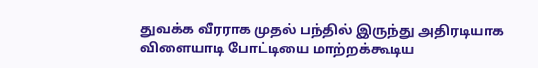துவக்க வீரராக முதல் பந்தில் இருந்து அதிரடியாக விளையாடி போட்டியை மாற்றக்கூடிய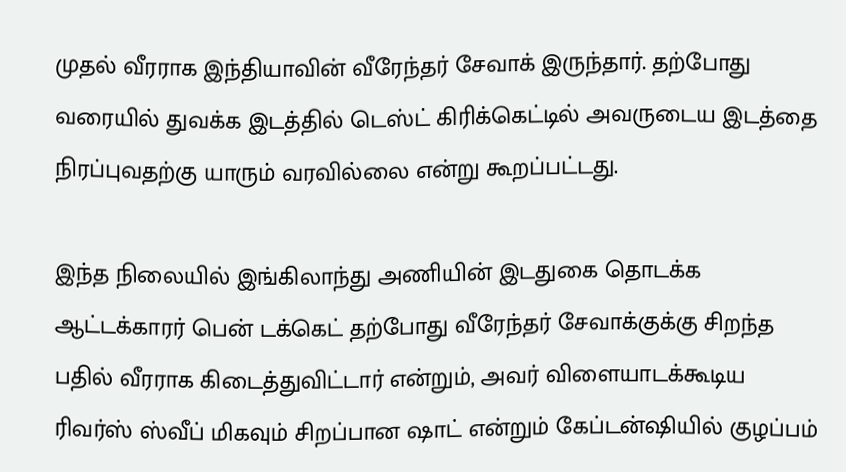முதல் வீரராக இந்தியாவின் வீரேந்தர் சேவாக் இருந்தார். தற்போது வரையில் துவக்க இடத்தில் டெஸ்ட் கிரிக்கெட்டில் அவருடைய இடத்தை நிரப்புவதற்கு யாரும் வரவில்லை என்று கூறப்பட்டது.

இந்த நிலையில் இங்கிலாந்து அணியின் இடதுகை தொடக்க ஆட்டக்காரர் பென் டக்கெட் தற்போது வீரேந்தர் சேவாக்குக்கு சிறந்த பதில் வீரராக கிடைத்துவிட்டார் என்றும், அவர் விளையாடக்கூடிய ரிவர்ஸ் ஸ்வீப் மிகவும் சிறப்பான ஷாட் என்றும் கேப்டன்ஷியில் குழப்பம்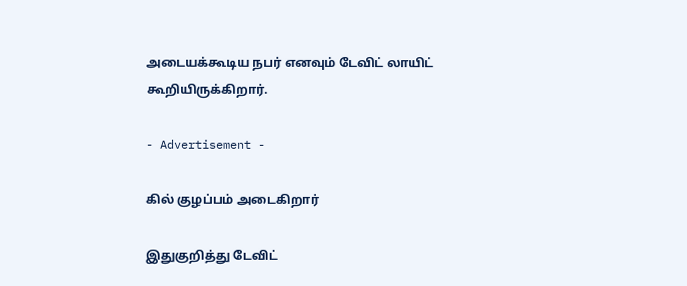அடையக்கூடிய நபர் எனவும் டேவிட் லாயிட் கூறியிருக்கிறார்.

- Advertisement -

கில் குழப்பம் அடைகிறார்

இதுகுறித்து டேவிட்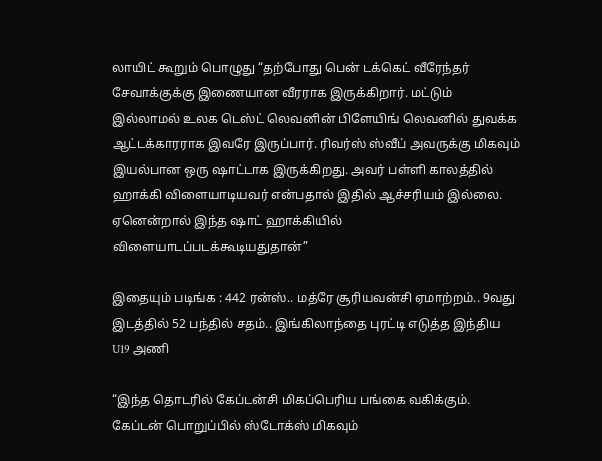லாயிட் கூறும் பொழுது “தற்போது பென் டக்கெட் வீரேந்தர் சேவாக்குக்கு இணையான வீரராக இருக்கிறார். மட்டும் இல்லாமல் உலக டெஸ்ட் லெவனின் பிளேயிங் லெவனில் துவக்க ஆட்டக்காரராக இவரே இருப்பார். ரிவர்ஸ் ஸ்வீப் அவருக்கு மிகவும் இயல்பான ஒரு ஷாட்டாக இருக்கிறது. அவர் பள்ளி காலத்தில் ஹாக்கி விளையாடியவர் என்பதால் இதில் ஆச்சரியம் இல்லை. ஏனென்றால் இந்த ஷாட் ஹாக்கியில் விளையாடப்படக்கூடியதுதான்”

இதையும் படிங்க : 442 ரன்ஸ்.. மத்ரே சூரியவன்சி ஏமாற்றம்.. 9வது இடத்தில் 52 பந்தில் சதம்.. இங்கிலாந்தை புரட்டி எடுத்த இந்திய U19 அணி

“இந்த தொடரில் கேப்டன்சி மிகப்பெரிய பங்கை வகிக்கும். கேப்டன் பொறுப்பில் ஸ்டோக்ஸ் மிகவும்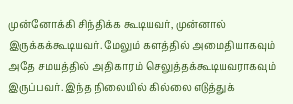முன்னோக்கி சிந்திக்க கூடியவர், முன்னால் இருக்கக்கூடியவர். மேலும் களத்தில் அமைதியாகவும் அதே சமயத்தில் அதிகாரம் செலுத்தக்கூடியவராகவும் இருப்பவர். இந்த நிலையில் கில்லை எடுத்துக்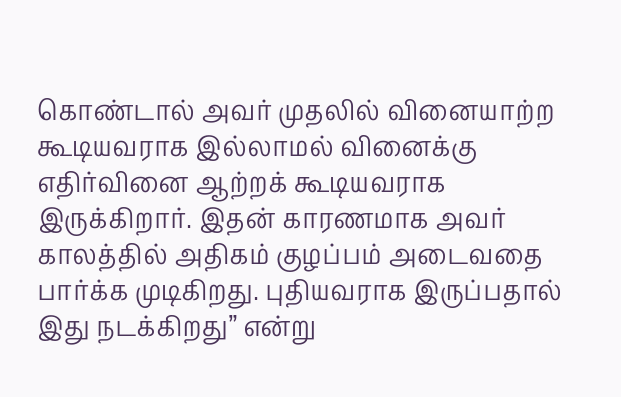கொண்டால் அவர் முதலில் வினையாற்ற கூடியவராக இல்லாமல் வினைக்கு எதிர்வினை ஆற்றக் கூடியவராக இருக்கிறார். இதன் காரணமாக அவர் காலத்தில் அதிகம் குழப்பம் அடைவதை பார்க்க முடிகிறது. புதியவராக இருப்பதால் இது நடக்கிறது” என்று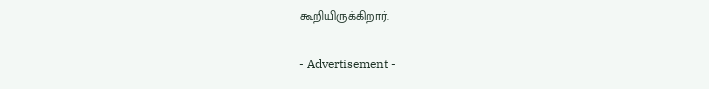கூறியிருக்கிறார்.

- Advertisement -